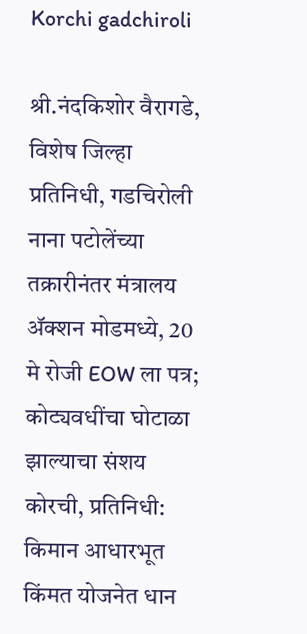Korchi gadchiroli

श्री.नंदकिशोर वैरागडे, विशेष जिल्हा प्रतिनिधी, गडचिरोली
नाना पटोलेंच्या तक्रारीनंतर मंत्रालय ॲक्शन मोडमध्ये, 20 मे रोजी EOW ला पत्र; कोट्यवधींचा घोटाळा झाल्याचा संशय
कोरची, प्रतिनिधी: किमान आधारभूत किंमत योजनेत धान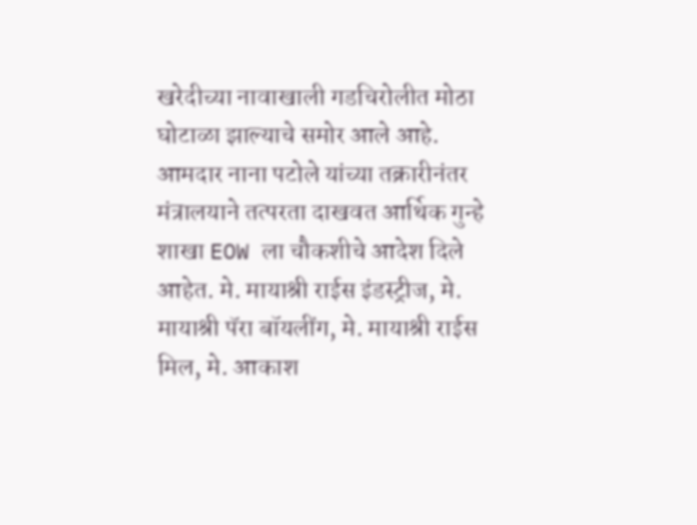खरेदीच्या नावाखाली गडचिरोलीत मोठा घोटाळा झाल्याचे समोर आले आहे. आमदार नाना पटोले यांच्या तक्रारीनंतर मंत्रालयाने तत्परता दाखवत आर्थिक गुन्हे शाखा EOW ला चौकशीचे आदेश दिले आहेत. मे. मायाश्री राईस इंडस्ट्रीज, मे. मायाश्री पॅरा बॉयलींग, मे. मायाश्री राईस मिल, मे. आकाश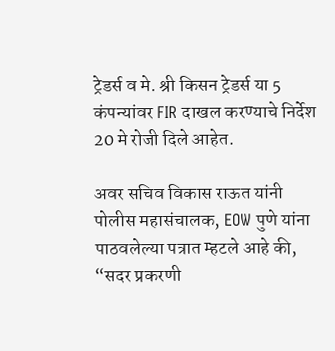ट्रेडर्स व मे. श्री किसन ट्रेडर्स या 5 कंपन्यांवर FIR दाखल करण्याचे निर्देश 20 मे रोजी दिले आहेत.

अवर सचिव विकास राऊत यांनी पोलीस महासंचालक, EOW पुणे यांना पाठवलेल्या पत्रात म्हटले आहे की, “सदर प्रकरणी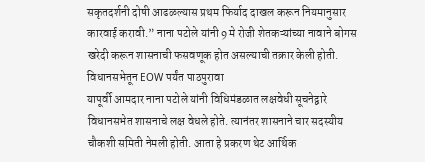सकृतदर्शनी दोषी आढळल्यास प्रथम फिर्याद दाखल करून नियमानुसार कारवाई करावी.” नाना पटोले यांनी 9 मे रोजी शेतकऱ्यांच्या नावाने बोगस खरेदी करून शासनाची फसवणूक होत असल्याची तक्रार केली होती.
विधानसभेतून EOW पर्यंत पाठपुरावा
यापूर्वी आमदार नाना पटोले यांनी विधिमंडळात लक्षवेधी सूचनेद्वारे विधानसभेत शासनाचे लक्ष वेधले होते. त्यानंतर शासनाने चार सदस्यीय चौकशी समिती नेमली होती. आता हे प्रकरण थेट आर्थिक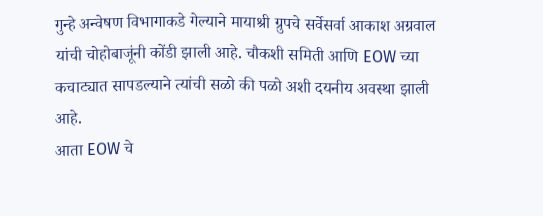गुन्हे अन्वेषण विभागाकडे गेल्याने मायाश्री ग्रुपचे सर्वेसर्वा आकाश अग्रवाल यांची चोहोबाजूंनी कोंडी झाली आहे. चौकशी समिती आणि EOW च्या कचाट्यात सापडल्याने त्यांची सळो की पळो अशी दयनीय अवस्था झाली आहे.
आता EOW चे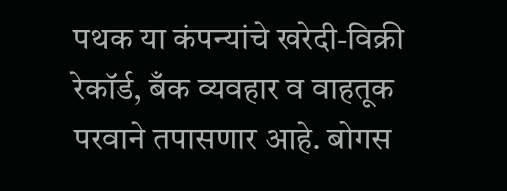पथक या कंपन्यांचे खरेदी-विक्री रेकॉर्ड, बँक व्यवहार व वाहतूक परवाने तपासणार आहे. बोगस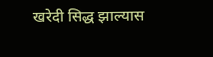खरेदी सिद्ध झाल्यास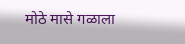मोठे मासे गळाला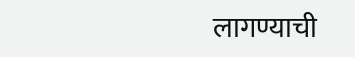लागण्याची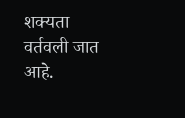शक्यता वर्तवली जात आहे.